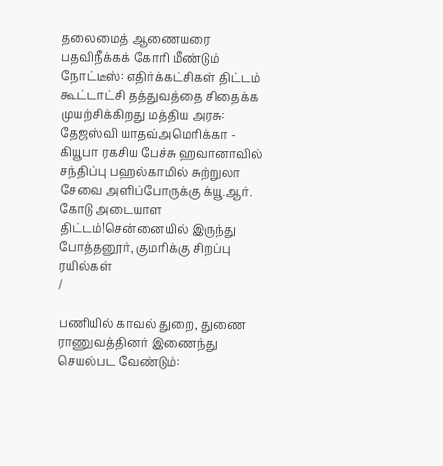தலைமைத் ஆணையரை பதவிநீக்கக் கோரி மீண்டும் நோட்டீஸ்: எதிர்க்கட்சிகள் திட்டம் கூட்டாட்சி தத்துவத்தை சிதைக்க முயற்சிக்கிறது மத்திய அரசு: தேஜஸ்வி யாதவ்அமெரிக்கா - கியூபா ரகசிய பேச்சு ஹவானாவில் சந்திப்பு பஹல்காமில் சுற்றுலா சேவை அளிப்போருக்கு க்யூ.ஆர். கோடு அடையாள திட்டம்!சென்னையில் இருந்து போத்தனூர், குமரிக்கு சிறப்பு ரயில்கள்
/

பணியில் காவல் துறை, துணை ராணுவத்தினர் இணைந்து செயல்பட வேண்டும்: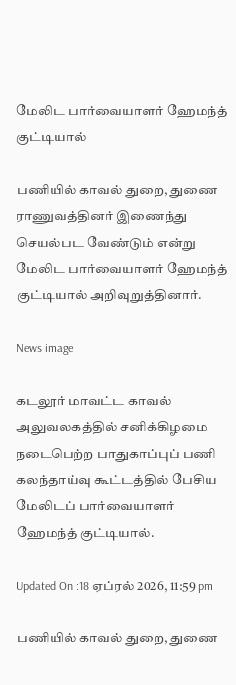மேலிட பார்வையாளர் ஹேமந்த் குட்டியால்

பணியில் காவல் துறை, துணை ராணுவத்தினர் இணைந்து செயல்பட வேண்டும் என்று மேலிட பார்வையாளர் ஹேமந்த் குட்டியால் அறிவுறுத்தினார்.

News image

கடலூர் மாவட்ட காவல் அலுவலகத்தில் சனிக்கிழமை நடைபெற்ற பாதுகாப்புப் பணி கலந்தாய்வு கூட்டத்தில் பேசிய மேலிடப் பார்வையாளர் ஹேமந்த் குட்டியால்.

Updated On :18 ஏப்ரல் 2026, 11:59 pm

பணியில் காவல் துறை, துணை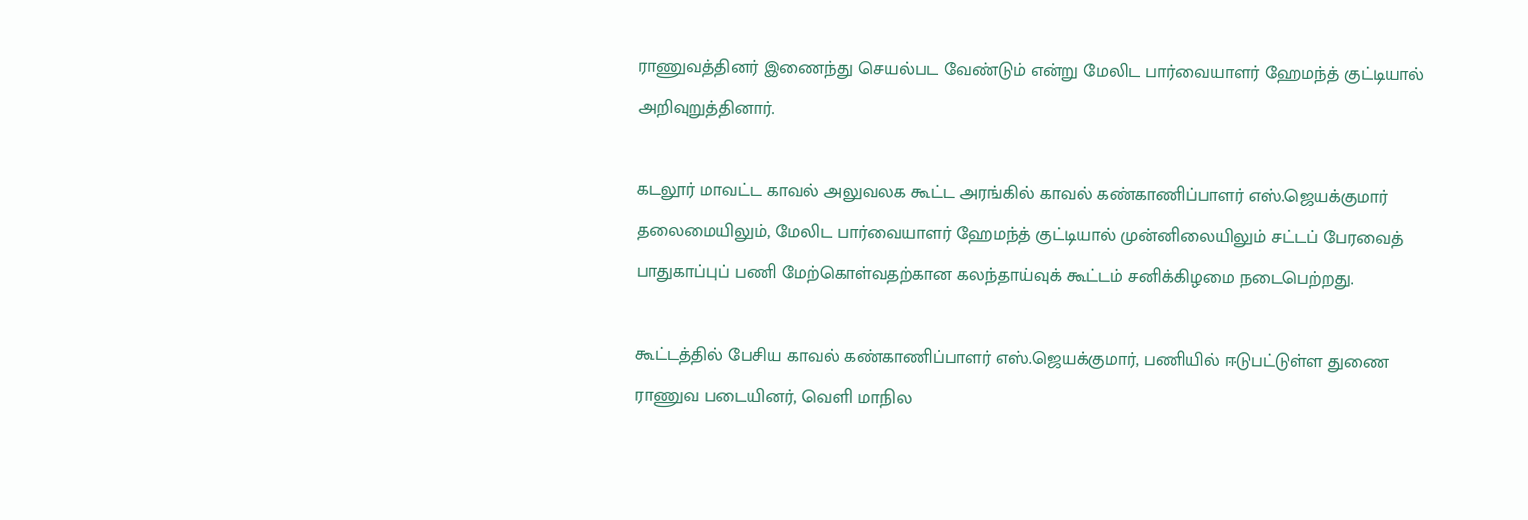ராணுவத்தினர் இணைந்து செயல்பட வேண்டும் என்று மேலிட பார்வையாளர் ஹேமந்த் குட்டியால் அறிவுறுத்தினார்.

கடலூர் மாவட்ட காவல் அலுவலக கூட்ட அரங்கில் காவல் கண்காணிப்பாளர் எஸ்.ஜெயக்குமார் தலைமையிலும், மேலிட பார்வையாளர் ஹேமந்த் குட்டியால் முன்னிலையிலும் சட்டப் பேரவைத் பாதுகாப்புப் பணி மேற்கொள்வதற்கான கலந்தாய்வுக் கூட்டம் சனிக்கிழமை நடைபெற்றது.

கூட்டத்தில் பேசிய காவல் கண்காணிப்பாளர் எஸ்.ஜெயக்குமார், பணியில் ஈடுபட்டுள்ள துணை ராணுவ படையினர், வெளி மாநில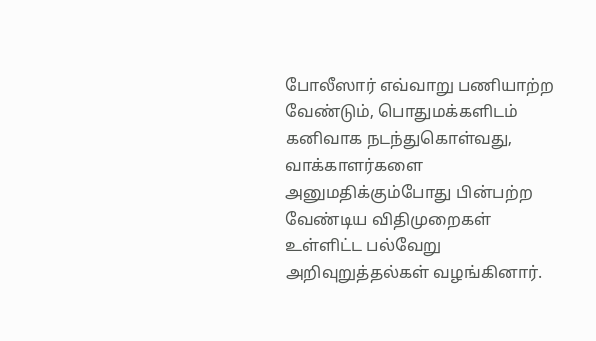போலீஸார் எவ்வாறு பணியாற்ற வேண்டும், பொதுமக்களிடம் கனிவாக நடந்துகொள்வது, வாக்காளர்களை அனுமதிக்கும்போது பின்பற்ற வேண்டிய விதிமுறைகள் உள்ளிட்ட பல்வேறு அறிவுறுத்தல்கள் வழங்கினார்.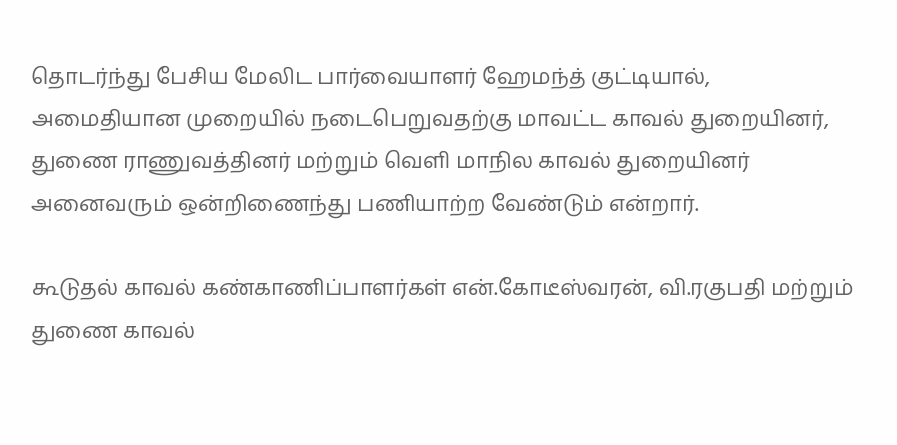தொடர்ந்து பேசிய மேலிட பார்வையாளர் ஹேமந்த் குட்டியால், அமைதியான முறையில் நடைபெறுவதற்கு மாவட்ட காவல் துறையினர், துணை ராணுவத்தினர் மற்றும் வெளி மாநில காவல் துறையினர் அனைவரும் ஒன்றிணைந்து பணியாற்ற வேண்டும் என்றார்.

கூடுதல் காவல் கண்காணிப்பாளர்கள் என்.கோடீஸ்வரன், வி.ரகுபதி மற்றும் துணை காவல்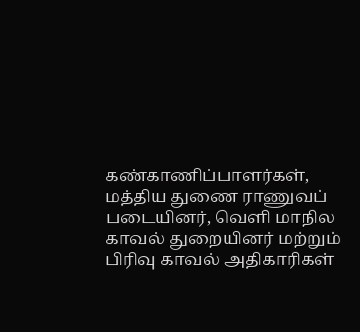கண்காணிப்பாளர்கள், மத்திய துணை ராணுவப் படையினர், வெளி மாநில காவல் துறையினர் மற்றும் பிரிவு காவல் அதிகாரிகள்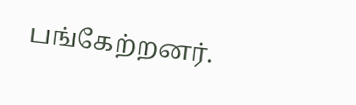பங்கேற்றனர்.